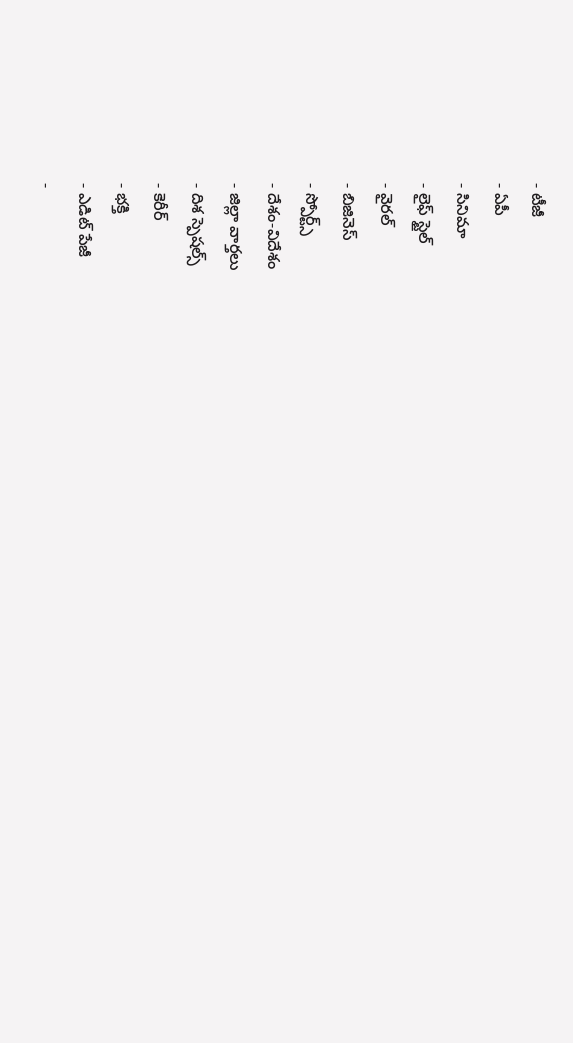- టీజీ
- ఏపీ
- సినిమా
- లైఫ్ స్టైల్
- వైరల్
- బిజినెస్
- స్పోర్ట్స్
- దేశం-విదేశం
- జిల్లా వార్తలు
- దిశ స్పెషల్స్
- కెరీర్
- భక్తి
- ఎడిట్ పేజీ
-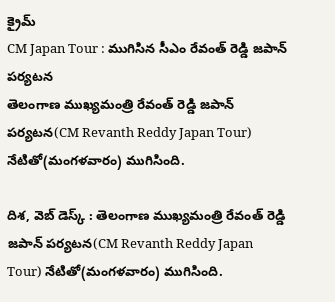క్రైమ్
CM Japan Tour : ముగిసిన సీఎం రేవంత్ రెడ్డి జపాన్ పర్యటన
తెలంగాణ ముఖ్యమంత్రి రేవంత్ రెడ్డి జపాన్ పర్యటన(CM Revanth Reddy Japan Tour) నేటితో(మంగళవారం) ముగిసింది.

దిశ, వెబ్ డెస్క్ : తెలంగాణ ముఖ్యమంత్రి రేవంత్ రెడ్డి జపాన్ పర్యటన(CM Revanth Reddy Japan Tour) నేటితో(మంగళవారం) ముగిసింది.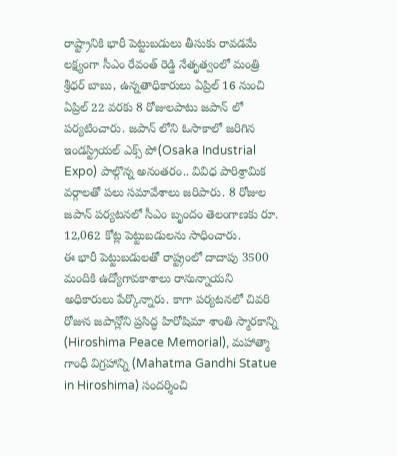రాష్ట్రానికి భారీ పెట్టుబడులు తీసుకు రావడమే లక్ష్యంగా సీఎం రేవంత్ రెడ్డి నేతృత్వంలో మంత్రి శ్రీధర్ బాబు, ఉన్నతాధికారులు ఏప్రిల్ 16 నుంచి ఏప్రిల్ 22 వరకు 8 రోజులపాటు జపాన్ లో పర్యటించారు. జపాన్ లోని ఓసాకాలో జరిగిన ఇండస్ట్రియల్ ఎక్స్ పో(Osaka Industrial Expo) పాల్గొన్న అనంతరం.. వివిధ పారిశ్రామిక వర్గాలతో పలు సమావేశాలు జరిపారు. 8 రోజుల జపాన్ పర్యటనలో సీఎం బృందం తెలంగాణకు రూ. 12,062 కోట్ల పెట్టుబడులను సాధించారు.
ఈ భారీ పెట్టుబడులతో రాష్ట్రంలో దాదాపు 3500 మందికి ఉద్యోగావకాశాలు రానున్నాయని అధికారులు పేర్కొన్నారు. కాగా పర్యటనలో చివరి రోజున జపాన్లోని ప్రసిద్ధ హిరోషిమా శాంతి స్మారకాన్ని (Hiroshima Peace Memorial), మహాత్మా గాంధీ విగ్రహాన్ని (Mahatma Gandhi Statue in Hiroshima) సందర్శించి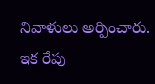నివాళులు అర్పించారు. ఇక రేపు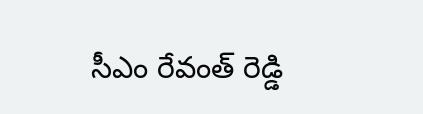సీఎం రేవంత్ రెడ్డి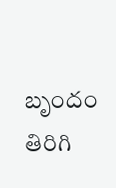బృందం తిరిగి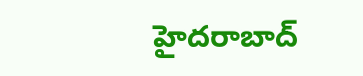హైదరాబాద్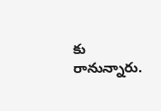కు రానున్నారు.